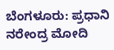ಬೆಂಗಳೂರು: ಪ್ರಧಾನಿ ನರೇಂದ್ರ ಮೋದಿ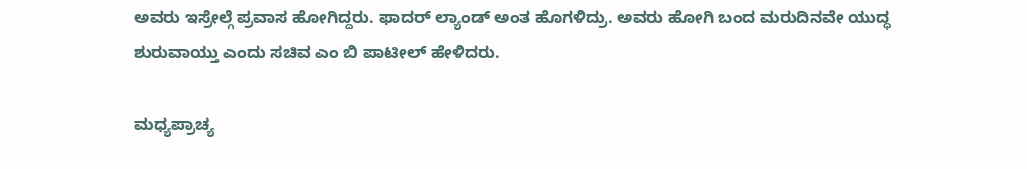ಅವರು ಇಸ್ರೇಲ್ಗೆ ಪ್ರವಾಸ ಹೋಗಿದ್ದರು. ಫಾದರ್ ಲ್ಯಾಂಡ್ ಅಂತ ಹೊಗಳಿದ್ರು. ಅವರು ಹೋಗಿ ಬಂದ ಮರುದಿನವೇ ಯುದ್ಧ ಶುರುವಾಯ್ತು ಎಂದು ಸಚಿವ ಎಂ ಬಿ ಪಾಟೀಲ್ ಹೇಳಿದರು.

ಮಧ್ಯಪ್ರಾಚ್ಯ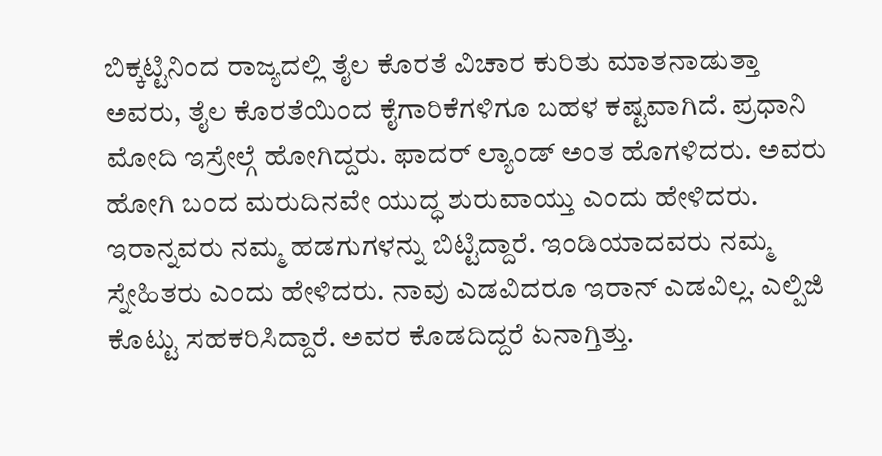ಬಿಕ್ಕಟ್ಟಿನಿಂದ ರಾಜ್ಯದಲ್ಲಿ ತೈಲ ಕೊರತೆ ವಿಚಾರ ಕುರಿತು ಮಾತನಾಡುತ್ತಾ ಅವರು, ತೈಲ ಕೊರತೆಯಿಂದ ಕೈಗಾರಿಕೆಗಳಿಗೂ ಬಹಳ ಕಷ್ಟವಾಗಿದೆ. ಪ್ರಧಾನಿ ಮೋದಿ ಇಸ್ರೇಲ್ಗೆ ಹೋಗಿದ್ದರು. ಫಾದರ್ ಲ್ಯಾಂಡ್ ಅಂತ ಹೊಗಳಿದರು. ಅವರು ಹೋಗಿ ಬಂದ ಮರುದಿನವೇ ಯುದ್ಧ ಶುರುವಾಯ್ತು ಎಂದು ಹೇಳಿದರು.
ಇರಾನ್ನವರು ನಮ್ಮ ಹಡಗುಗಳನ್ನು ಬಿಟ್ಟಿದ್ದಾರೆ. ಇಂಡಿಯಾದವರು ನಮ್ಮ ಸ್ನೇಹಿತರು ಎಂದು ಹೇಳಿದರು. ನಾವು ಎಡವಿದರೂ ಇರಾನ್ ಎಡವಿಲ್ಲ. ಎಲ್ಪಿಜಿ ಕೊಟ್ಟು ಸಹಕರಿಸಿದ್ದಾರೆ. ಅವರ ಕೊಡದಿದ್ದರೆ ಏನಾಗ್ತಿತ್ತು.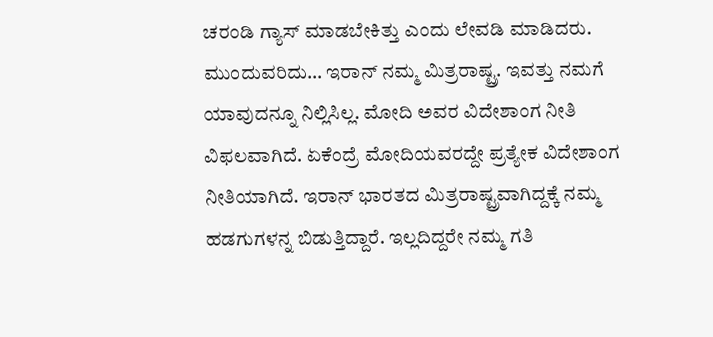ಚರಂಡಿ ಗ್ಯಾಸ್ ಮಾಡಬೇಕಿತ್ತು ಎಂದು ಲೇವಡಿ ಮಾಡಿದರು.
ಮುಂದುವರಿದು… ಇರಾನ್ ನಮ್ಮ ಮಿತ್ರರಾಷ್ಟ್ರ. ಇವತ್ತು ನಮಗೆ ಯಾವುದನ್ನೂ ನಿಲ್ಲಿಸಿಲ್ಲ. ಮೋದಿ ಅವರ ವಿದೇಶಾಂಗ ನೀತಿ ವಿಫಲವಾಗಿದೆ. ಏಕೆಂದ್ರೆ ಮೋದಿಯವರದ್ದೇ ಪ್ರತ್ಯೇಕ ವಿದೇಶಾಂಗ ನೀತಿಯಾಗಿದೆ. ಇರಾನ್ ಭಾರತದ ಮಿತ್ರರಾಷ್ಟ್ರವಾಗಿದ್ದಕ್ಕೆ ನಮ್ಮ ಹಡಗುಗಳನ್ನ ಬಿಡುತ್ತಿದ್ದಾರೆ. ಇಲ್ಲದಿದ್ದರೇ ನಮ್ಮ ಗತಿ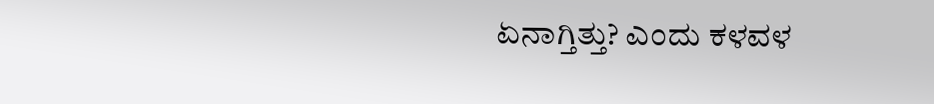ಏನಾಗ್ತಿತ್ತು? ಎಂದು ಕಳವಳ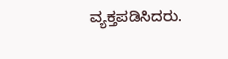ವ್ಯಕ್ತಪಡಿಸಿದರು.